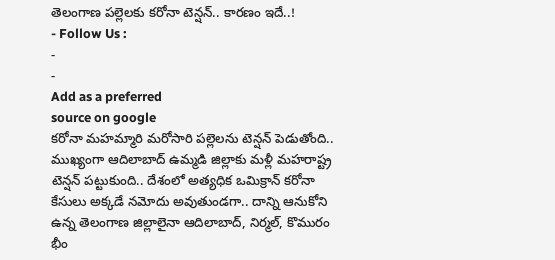తెలంగాణ పల్లెలకు కరోనా టెన్షన్.. కారణం ఇదే..!
- Follow Us :
-
-
Add as a preferred
source on google
కరోనా మహమ్మారి మరోసారి పల్లెలను టెన్షన్ పెడుతోంది.. ముఖ్యంగా ఆదిలాబాద్ ఉమ్మడి జిల్లాకు మళ్లీ మహరాష్ట్ర టెన్షన్ పట్టుకుంది.. దేశంలో అత్యధిక ఒమిక్రాన్ కరోనా కేసులు అక్కడే నమోదు అవుతుండగా.. దాన్ని ఆనుకోని ఉన్న తెలంగాణ జిల్లాలైనా ఆదిలాబాద్, నిర్మల్, కొమురం భీం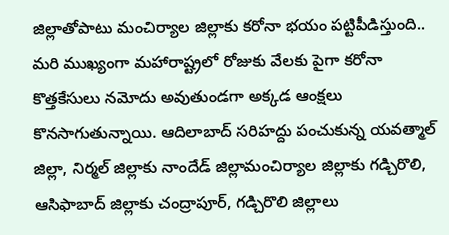జిల్లాతోపాటు మంచిర్యాల జిల్లాకు కరోనా భయం పట్టిపీడిస్తుంది.. మరి ముఖ్యంగా మహారాష్ట్రలో రోజుకు వేలకు పైగా కరోనా కొత్తకేసులు నమోదు అవుతుండగా అక్కడ ఆంక్షలు కొనసాగుతున్నాయి. ఆదిలాబాద్ సరిహద్దు పంచుకున్న యవత్మాల్ జిల్లా, నిర్మల్ జిల్లాకు నాందేడ్ జిల్లామంచిర్యాల జిల్లాకు గడ్చిరొలి, ఆసిఫాబాద్ జిల్లాకు చంద్రాపూర్, గడ్చిరొలి జిల్లాలు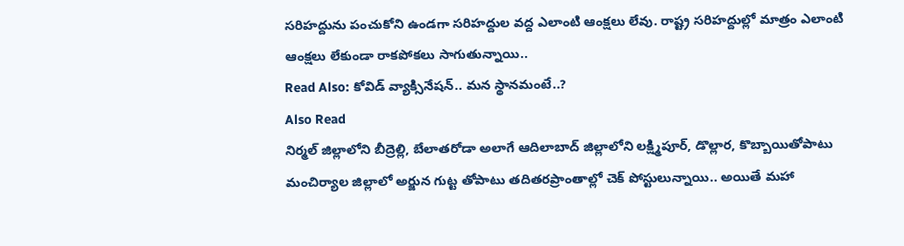సరిహద్దును పంచుకోని ఉండగా సరిహద్దుల వద్ద ఎలాంటి ఆంక్షలు లేవు. రాష్ట్ర సరిహద్దుల్లో మాత్రం ఎలాంటి ఆంక్షలు లేకుండా రాకపోకలు సాగుతున్నాయి..
Read Also: కోవిడ్ వ్యాక్సినేషన్.. మన స్థానమంటే..?
Also Read
నిర్మల్ జిల్లాలోని బీద్రెల్లి, బేలాతరోడా అలాగే ఆదిలాబాద్ జిల్లాలోని లక్ష్మిపూర్, డొల్లార, కొబ్బాయితోపాటు మంచిర్యాల జిల్లాలో అర్జున గుట్ట తోపాటు తదితరప్రాంతాల్లో చెక్ పోస్టులున్నాయి.. అయితే మహా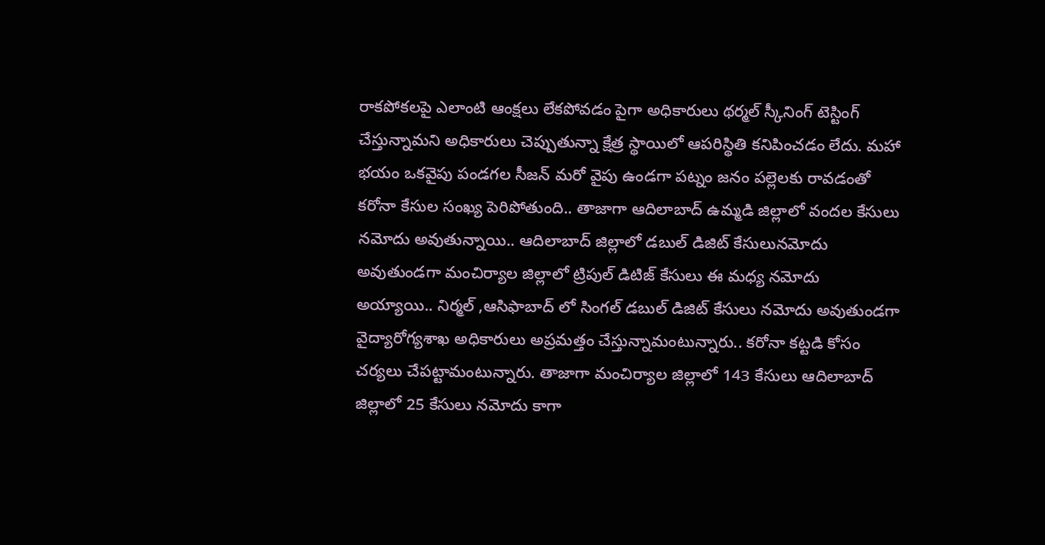రాకపోకలపై ఎలాంటి ఆంక్షలు లేకపోవడం పైగా అధికారులు థర్మల్ స్కీనింగ్ టెస్టింగ్ చేస్తున్నామని అధికారులు చెప్పుతున్నా క్షేత్ర స్థాయిలో ఆపరిస్థితి కనిపించడం లేదు. మహా భయం ఒకవైపు పండగల సీజన్ మరో వైపు ఉండగా పట్నం జనం పల్లెలకు రావడంతో కరోనా కేసుల సంఖ్య పెరిపోతుంది.. తాజాగా ఆదిలాబాద్ ఉమ్మడి జిల్లాలో వందల కేసులు నమోదు అవుతున్నాయి.. ఆదిలాబాద్ జిల్లాలో డబుల్ డిజిట్ కేసులునమోదు అవుతుండగా మంచిర్యాల జిల్లాలో ట్రిపుల్ డిటిజ్ కేసులు ఈ మధ్య నమోదు అయ్యాయి.. నిర్మల్ ,ఆసిఫాబాద్ లో సింగల్ డబుల్ డిజిట్ కేసులు నమోదు అవుతుండగా వైద్యారోగ్యశాఖ అధికారులు అప్రమత్తం చేస్తున్నామంటున్నారు.. కరోనా కట్టడి కోసం చర్యలు చేపట్టామంటున్నారు. తాజాగా మంచిర్యాల జిల్లాలో 143 కేసులు ఆదిలాబాద్ జిల్లాలో 25 కేసులు నమోదు కాగా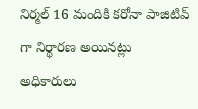నిర్మల్ 16 మందికి కరోనా పాజిటివ్ గా నిర్థారణ అయినట్లు అధికారులు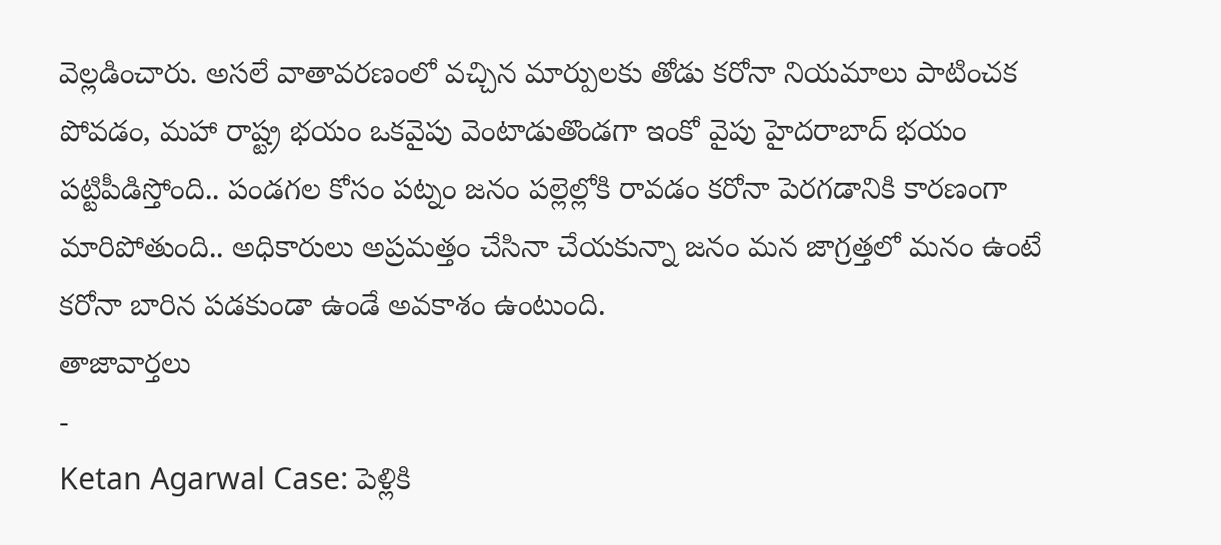వెల్లడించారు. అసలే వాతావరణంలో వచ్చిన మార్పులకు తోడు కరోనా నియమాలు పాటించక పోవడం, మహా రాష్ట్ర భయం ఒకవైపు వెంటాడుతొండగా ఇంకో వైపు హైదరాబాద్ భయం పట్టిపీడిస్తోంది.. పండగల కోసం పట్నం జనం పల్లెల్లోకి రావడం కరోనా పెరగడానికి కారణంగా మారిపోతుంది.. అధికారులు అప్రమత్తం చేసినా చేయకున్నా జనం మన జాగ్రత్తలో మనం ఉంటే కరోనా బారిన పడకుండా ఉండే అవకాశం ఉంటుంది.
తాజావార్తలు
-
Ketan Agarwal Case: పెళ్లికి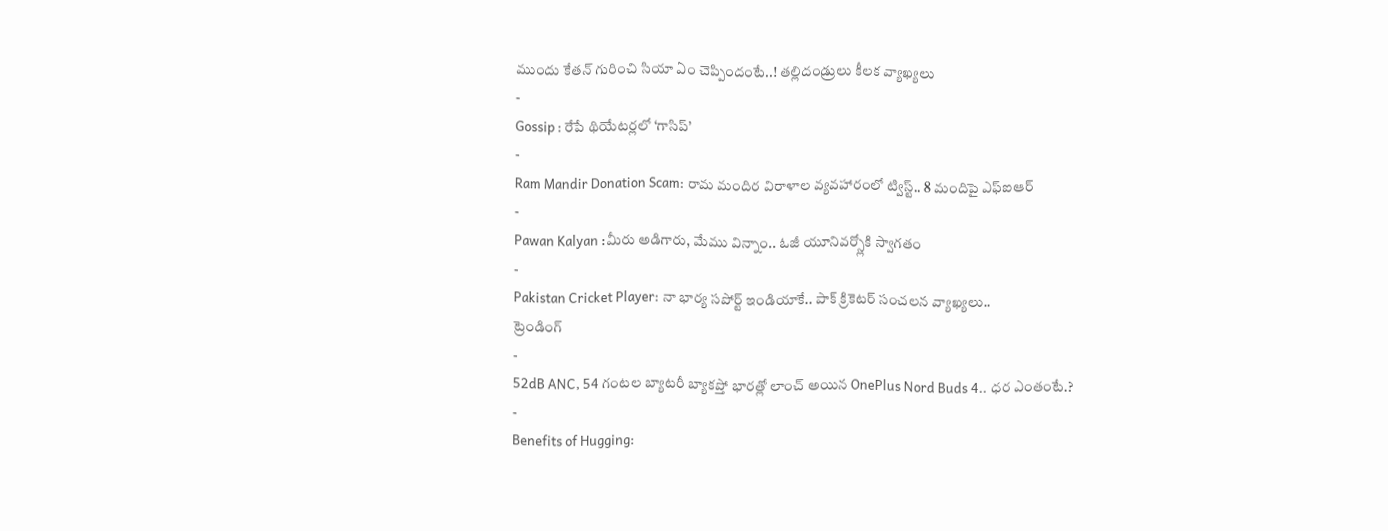ముందు కేతన్ గురించి సియా ఏం చెప్పిందంటే..! తల్లిదండ్రులు కీలక వ్యాఖ్యలు
-
Gossip : రేపే థియేటర్లలో ‘గాసిప్’
-
Ram Mandir Donation Scam: రామ మందిర విరాళాల వ్యవహారంలో ట్విస్ట్.. 8 మందిపై ఎఫ్ఐఆర్
-
Pawan Kalyan :మీరు అడిగారు, మేము విన్నాం.. ఓజీ యూనివర్స్లోకి స్వాగతం
-
Pakistan Cricket Player: నా భార్య సపోర్ట్ ఇండియాకే.. పాక్ క్రికెటర్ సంచలన వ్యాఖ్యలు..
ట్రెండింగ్
-
52dB ANC, 54 గంటల బ్యాటరీ బ్యాకప్తో భారత్లో లాంచ్ అయిన OnePlus Nord Buds 4.. ధర ఎంతంటే.?
-
Benefits of Hugging: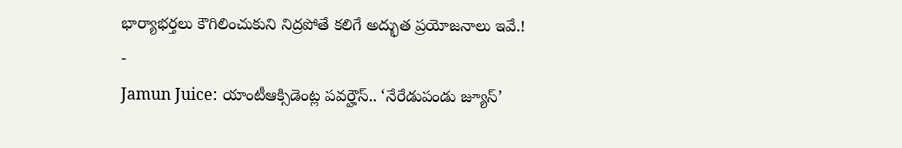భార్యాభర్తలు కౌగిలించుకుని నిద్రపోతే కలిగే అద్భుత ప్రయోజనాలు ఇవే.!
-
Jamun Juice: యాంటీఆక్సిడెంట్ల పవర్హౌస్.. ‘నేరేడుపండు జ్యూస్’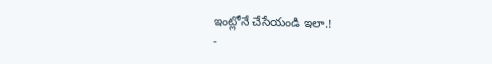ఇంట్లోనే చేసేయండి ఇలా.!
-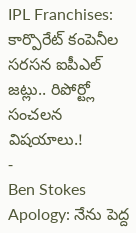IPL Franchises: కార్పొరేట్ కంపెనీల సరసన ఐపీఎల్ జట్లు.. రిపోర్ట్లో సంచలన విషయాలు.!
-
Ben Stokes Apology: నేను పెద్ద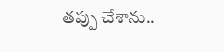తప్పు చేశాను..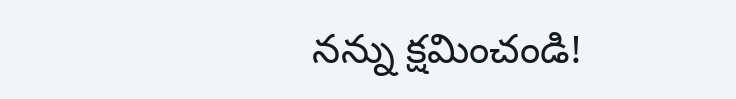నన్ను క్షమించండి!